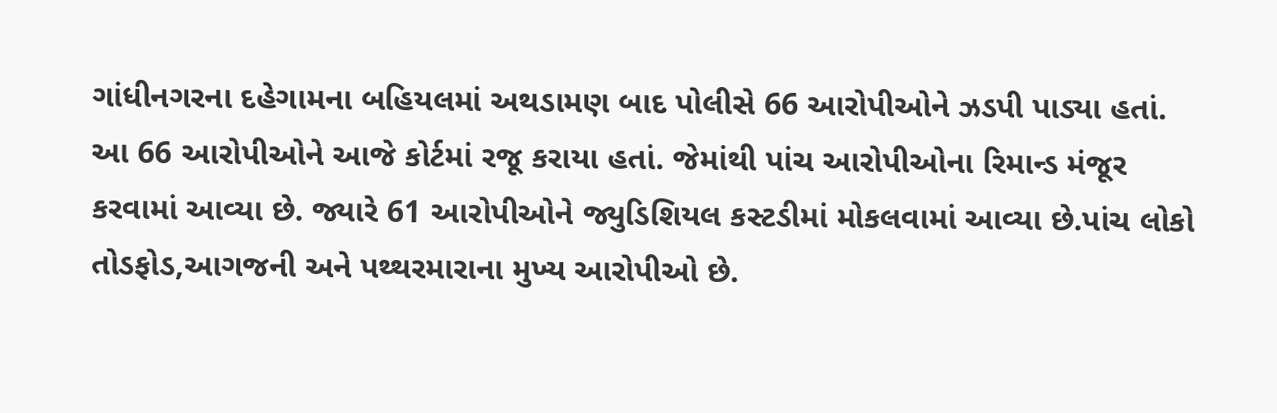ગાંધીનગરના દહેગામના બહિયલમાં અથડામણ બાદ પોલીસે 66 આરોપીઓને ઝડપી પાડ્યા હતાં. આ 66 આરોપીઓને આજે કોર્ટમાં રજૂ કરાયા હતાં. જેમાંથી પાંચ આરોપીઓના રિમાન્ડ મંજૂર કરવામાં આવ્યા છે. જ્યારે 61 આરોપીઓને જ્યુડિશિયલ કસ્ટડીમાં મોકલવામાં આવ્યા છે.પાંચ લોકો તોડફોડ,આગજની અને પથ્થરમારાના મુખ્ય આરોપીઓ છે.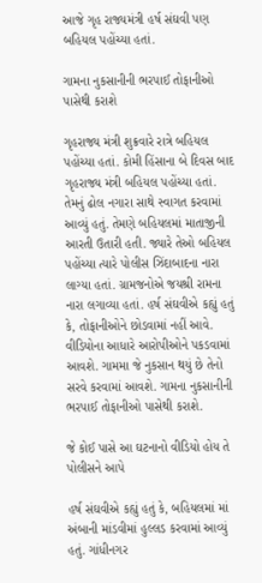આજે ગૃહ રાજ્યમંત્રી હર્ષ સંઘવી પણ બહિયલ પહોંચ્યા હતાં.

ગામના નુકસાનીની ભરપાઈ તોફાનીઓ પાસેથી કરાશે

ગૃહરાજ્ય મંત્રી શુક્રવારે રાત્રે બહિયલ પહોંચ્યા હતાં. કોમી હિંસાના બે દિવસ બાદ ગૃહરાજ્ય મંત્રી બહિયલ પહોંચ્યા હતાં. તેમનું ઢોલ નગારા સાથે સ્વાગત કરવામાં આવ્યું હતું. તેમણે બહિયલમાં માતાજીની આરતી ઉતારી હતી. જ્યારે તેઓ બહિયલ પહોંચ્યા ત્યારે પોલીસ ઝિંદાબાદના નારા લાગ્યા હતાં. ગ્રામજનોએ જયશ્રી રામના નારા લગાવ્યા હતાં. હર્ષ સંઘવીએ કહ્યું હતું કે, તોફાનીઓને છોડવામાં નહીં આવે. વીડિયોના આધારે આરોપીઓને પકડવામાં આવશે. ગામમા જે નુકસાન થયું છે તેનો સરવે કરવામાં આવશે. ગામના નુકસાનીની ભરપાઈ તોફાનીઓ પાસેથી કરાશે.

જે કોઈ પાસે આ ઘટનાનો વીડિયો હોય તે પોલીસને આપે

હર્ષ સંઘવીએ કહ્યું હતું કે, બહિયલમાં માં અંબાની માંડવીમાં હુલ્લડ કરવામાં આવ્યું હતું. ગાંધીનગર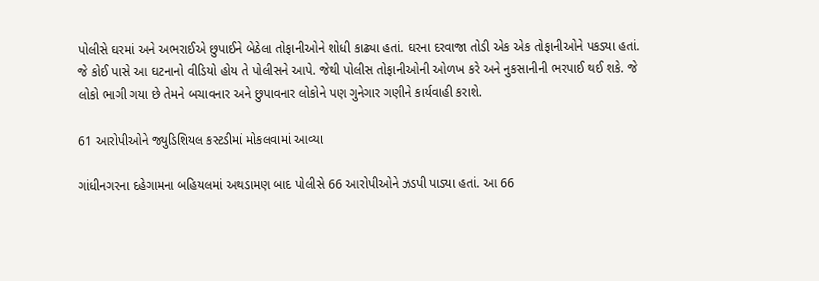પોલીસે ઘરમાં અને અભરાઈએ છુપાઈને બેઠેલા તોફાનીઓને શોધી કાઢ્યા હતાં. ઘરના દરવાજા તોડી એક એક તોફાનીઓને પકડ્યા હતાં. જે કોઈ પાસે આ ઘટનાનો વીડિયો હોય તે પોલીસને આપે. જેથી પોલીસ તોફાનીઓની ઓળખ કરે અને નુકસાનીની ભરપાઈ થઈ શકે. જે લોકો ભાગી ગયા છે તેમને બચાવનાર અને છુપાવનાર લોકોને પણ ગુનેગાર ગણીને કાર્યવાહી કરાશે.

61 આરોપીઓને જ્યુડિશિયલ કસ્ટડીમાં મોકલવામાં આવ્યા

ગાંધીનગરના દહેગામના બહિયલમાં અથડામણ બાદ પોલીસે 66 આરોપીઓને ઝડપી પાડ્યા હતાં. આ 66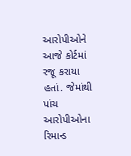આરોપીઓને આજે કોર્ટમાં રજૂ કરાયા હતાં. જેમાંથી પાંચ આરોપીઓના રિમાન્ડ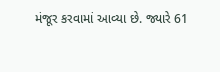મંજૂર કરવામાં આવ્યા છે. જ્યારે 61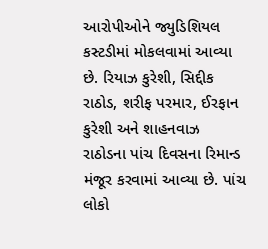આરોપીઓને જ્યુડિશિયલ કસ્ટડીમાં મોકલવામાં આવ્યા છે. રિયાઝ કુરેશી, સિદ્દીક રાઠોડ, શરીફ પરમાર, ઈરફાન કુરેશી અને શાહનવાઝ રાઠોડના પાંચ દિવસના રિમાન્ડ મંજૂર કરવામાં આવ્યા છે. પાંચ લોકો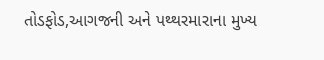તોડફોડ,આગજની અને પથ્થરમારાના મુખ્ય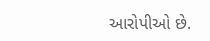આરોપીઓ છે.